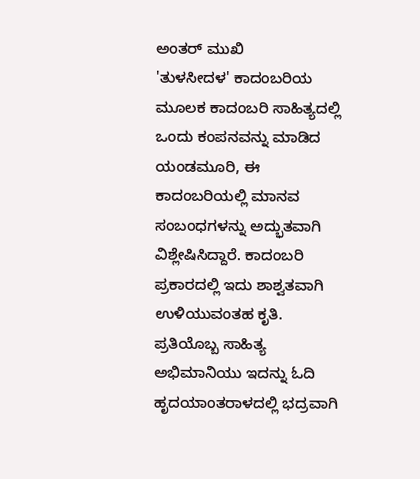ಅಂತರ್ ಮುಖಿ
'ತುಳಸೀದಳ' ಕಾದಂಬರಿಯ ಮೂಲಕ ಕಾದಂಬರಿ ಸಾಹಿತ್ಯದಲ್ಲಿ ಒಂದು ಕಂಪನವನ್ನು ಮಾಡಿದ ಯಂಡಮೂರಿ, ಈ ಕಾದಂಬರಿಯಲ್ಲಿ ಮಾನವ ಸಂಬಂಧಗಳನ್ನು ಅದ್ಭುತವಾಗಿ ವಿಶ್ಲೇಷಿಸಿದ್ದಾರೆ. ಕಾದಂಬರಿ ಪ್ರಕಾರದಲ್ಲಿ ಇದು ಶಾಶ್ವತವಾಗಿ ಉಳಿಯುವಂತಹ ಕೃತಿ. ಪ್ರತಿಯೊಬ್ಬ ಸಾಹಿತ್ಯ ಅಭಿಮಾನಿಯು ಇದನ್ನು ಓದಿ ಹೃದಯಾಂತರಾಳದಲ್ಲಿ ಭದ್ರವಾಗಿ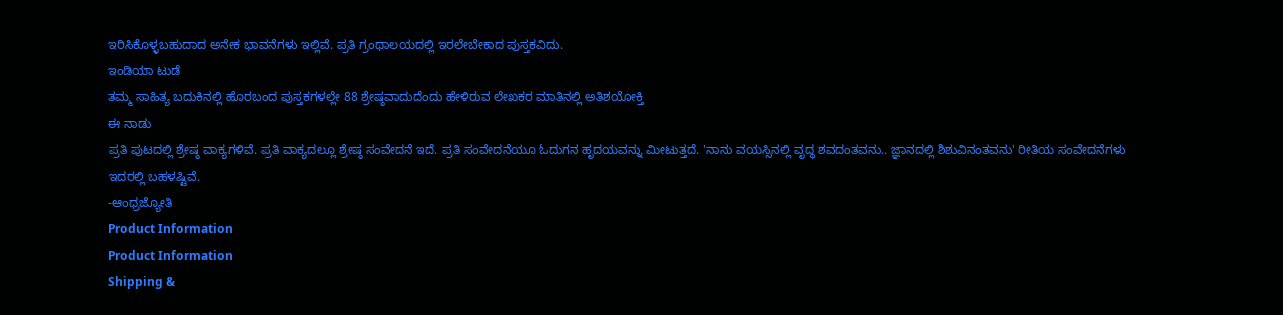ಇರಿಸಿಕೊಳ್ಳಬಹುದಾದ ಅನೇಕ ಭಾವನೆಗಳು ಇಲ್ಲಿವೆ. ಪ್ರತಿ ಗ್ರಂಥಾಲಯದಲ್ಲಿ ಇರಲೇಬೇಕಾದ ಪುಸ್ತಕವಿದು.
ಇಂಡಿಯಾ ಟುಡೆ
ತಮ್ಮ ಸಾಹಿತ್ಯ ಬದುಕಿನಲ್ಲಿ ಹೊರಬಂದ ಪುಸ್ತಕಗಳಲ್ಲೇ 88 ಶ್ರೇಷ್ಠವಾದುದೆಂದು ಹೇಳಿರುವ ಲೇಖಕರ ಮಾತಿನಲ್ಲಿ ಅತಿಶಯೋಕ್ತಿ
ಈ ನಾಡು
ಪ್ರತಿ ಪುಟದಲ್ಲಿ ಶ್ರೇಷ್ಠ ವಾಕ್ಯಗಳಿವೆ. ಪ್ರತಿ ವಾಕ್ಯದಲ್ಲೂ ಶ್ರೇಷ್ಠ ಸಂವೇದನೆ ಇದೆ. ಪ್ರತಿ ಸಂವೇದನೆಯೂ ಓದುಗನ ಹೃದಯವನ್ನು ಮೀಟುತ್ತದೆ. 'ನಾನು ವಯಸ್ಸಿನಲ್ಲಿ ವೃದ್ಧ ಶವದಂತವನು.. ಜ್ಞಾನದಲ್ಲಿ ಶಿಶುವಿನಂತವನು' ರೀತಿಯ ಸಂವೇದನೆಗಳು ಇದರಲ್ಲಿ ಬಹಳಷ್ಟಿವೆ.
-ಆಂಧ್ರಜ್ಯೋತಿ
Product Information
Product Information
Shipping &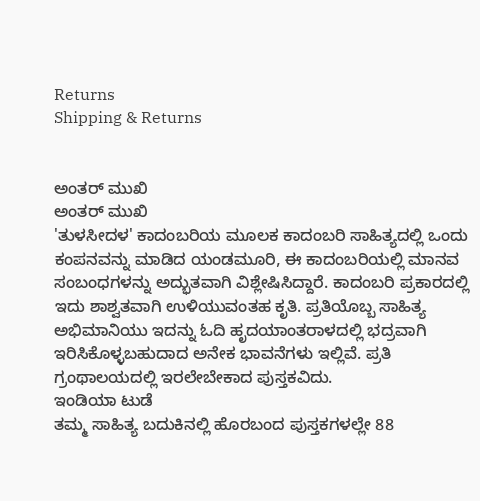Returns
Shipping & Returns


ಅಂತರ್ ಮುಖಿ
ಅಂತರ್ ಮುಖಿ
'ತುಳಸೀದಳ' ಕಾದಂಬರಿಯ ಮೂಲಕ ಕಾದಂಬರಿ ಸಾಹಿತ್ಯದಲ್ಲಿ ಒಂದು ಕಂಪನವನ್ನು ಮಾಡಿದ ಯಂಡಮೂರಿ, ಈ ಕಾದಂಬರಿಯಲ್ಲಿ ಮಾನವ ಸಂಬಂಧಗಳನ್ನು ಅದ್ಭುತವಾಗಿ ವಿಶ್ಲೇಷಿಸಿದ್ದಾರೆ. ಕಾದಂಬರಿ ಪ್ರಕಾರದಲ್ಲಿ ಇದು ಶಾಶ್ವತವಾಗಿ ಉಳಿಯುವಂತಹ ಕೃತಿ. ಪ್ರತಿಯೊಬ್ಬ ಸಾಹಿತ್ಯ ಅಭಿಮಾನಿಯು ಇದನ್ನು ಓದಿ ಹೃದಯಾಂತರಾಳದಲ್ಲಿ ಭದ್ರವಾಗಿ ಇರಿಸಿಕೊಳ್ಳಬಹುದಾದ ಅನೇಕ ಭಾವನೆಗಳು ಇಲ್ಲಿವೆ. ಪ್ರತಿ ಗ್ರಂಥಾಲಯದಲ್ಲಿ ಇರಲೇಬೇಕಾದ ಪುಸ್ತಕವಿದು.
ಇಂಡಿಯಾ ಟುಡೆ
ತಮ್ಮ ಸಾಹಿತ್ಯ ಬದುಕಿನಲ್ಲಿ ಹೊರಬಂದ ಪುಸ್ತಕಗಳಲ್ಲೇ 88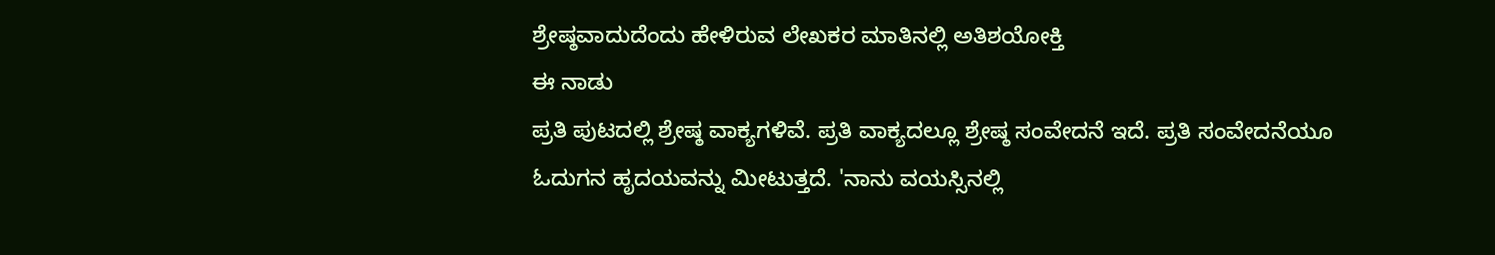ಶ್ರೇಷ್ಠವಾದುದೆಂದು ಹೇಳಿರುವ ಲೇಖಕರ ಮಾತಿನಲ್ಲಿ ಅತಿಶಯೋಕ್ತಿ
ಈ ನಾಡು
ಪ್ರತಿ ಪುಟದಲ್ಲಿ ಶ್ರೇಷ್ಠ ವಾಕ್ಯಗಳಿವೆ. ಪ್ರತಿ ವಾಕ್ಯದಲ್ಲೂ ಶ್ರೇಷ್ಠ ಸಂವೇದನೆ ಇದೆ. ಪ್ರತಿ ಸಂವೇದನೆಯೂ ಓದುಗನ ಹೃದಯವನ್ನು ಮೀಟುತ್ತದೆ. 'ನಾನು ವಯಸ್ಸಿನಲ್ಲಿ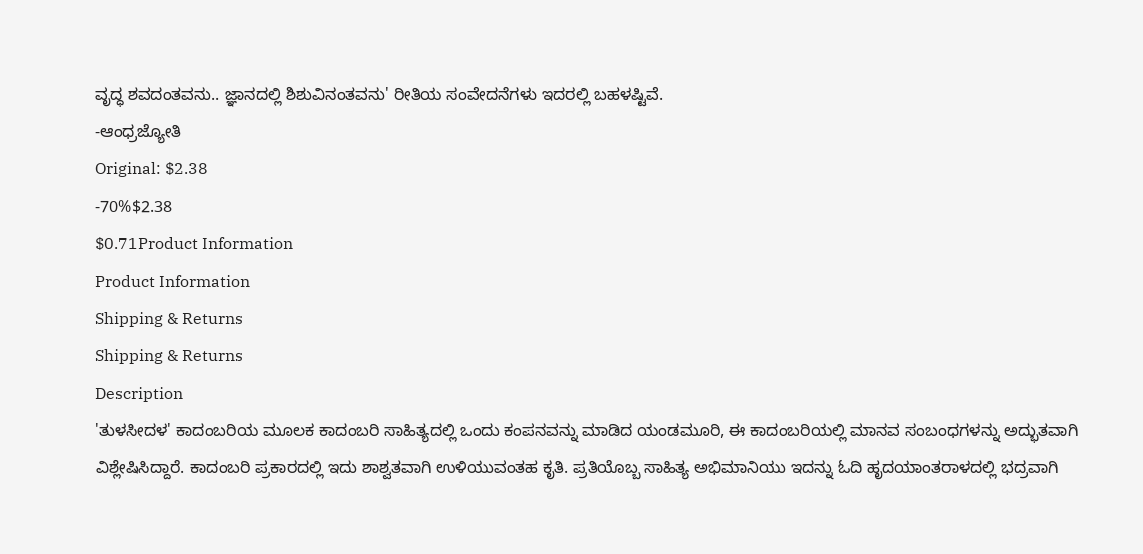ವೃದ್ಧ ಶವದಂತವನು.. ಜ್ಞಾನದಲ್ಲಿ ಶಿಶುವಿನಂತವನು' ರೀತಿಯ ಸಂವೇದನೆಗಳು ಇದರಲ್ಲಿ ಬಹಳಷ್ಟಿವೆ.
-ಆಂಧ್ರಜ್ಯೋತಿ
Original: $2.38
-70%$2.38
$0.71Product Information
Product Information
Shipping & Returns
Shipping & Returns
Description
'ತುಳಸೀದಳ' ಕಾದಂಬರಿಯ ಮೂಲಕ ಕಾದಂಬರಿ ಸಾಹಿತ್ಯದಲ್ಲಿ ಒಂದು ಕಂಪನವನ್ನು ಮಾಡಿದ ಯಂಡಮೂರಿ, ಈ ಕಾದಂಬರಿಯಲ್ಲಿ ಮಾನವ ಸಂಬಂಧಗಳನ್ನು ಅದ್ಭುತವಾಗಿ ವಿಶ್ಲೇಷಿಸಿದ್ದಾರೆ. ಕಾದಂಬರಿ ಪ್ರಕಾರದಲ್ಲಿ ಇದು ಶಾಶ್ವತವಾಗಿ ಉಳಿಯುವಂತಹ ಕೃತಿ. ಪ್ರತಿಯೊಬ್ಬ ಸಾಹಿತ್ಯ ಅಭಿಮಾನಿಯು ಇದನ್ನು ಓದಿ ಹೃದಯಾಂತರಾಳದಲ್ಲಿ ಭದ್ರವಾಗಿ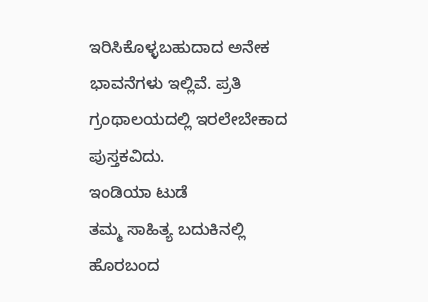ಇರಿಸಿಕೊಳ್ಳಬಹುದಾದ ಅನೇಕ ಭಾವನೆಗಳು ಇಲ್ಲಿವೆ. ಪ್ರತಿ ಗ್ರಂಥಾಲಯದಲ್ಲಿ ಇರಲೇಬೇಕಾದ ಪುಸ್ತಕವಿದು.
ಇಂಡಿಯಾ ಟುಡೆ
ತಮ್ಮ ಸಾಹಿತ್ಯ ಬದುಕಿನಲ್ಲಿ ಹೊರಬಂದ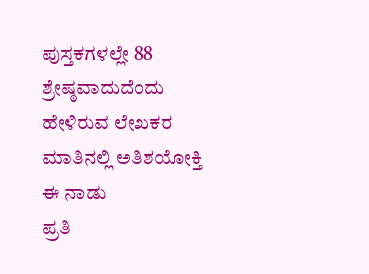ಪುಸ್ತಕಗಳಲ್ಲೇ 88 ಶ್ರೇಷ್ಠವಾದುದೆಂದು ಹೇಳಿರುವ ಲೇಖಕರ ಮಾತಿನಲ್ಲಿ ಅತಿಶಯೋಕ್ತಿ
ಈ ನಾಡು
ಪ್ರತಿ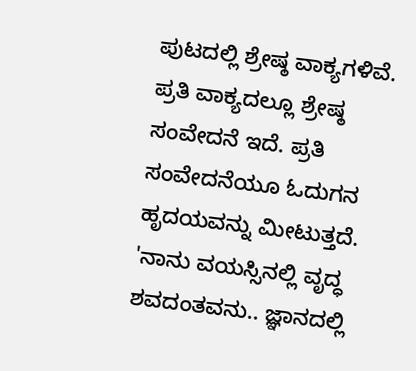ಪುಟದಲ್ಲಿ ಶ್ರೇಷ್ಠ ವಾಕ್ಯಗಳಿವೆ. ಪ್ರತಿ ವಾಕ್ಯದಲ್ಲೂ ಶ್ರೇಷ್ಠ ಸಂವೇದನೆ ಇದೆ. ಪ್ರತಿ ಸಂವೇದನೆಯೂ ಓದುಗನ ಹೃದಯವನ್ನು ಮೀಟುತ್ತದೆ. 'ನಾನು ವಯಸ್ಸಿನಲ್ಲಿ ವೃದ್ಧ ಶವದಂತವನು.. ಜ್ಞಾನದಲ್ಲಿ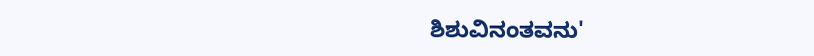ಶಿಶುವಿನಂತವನು'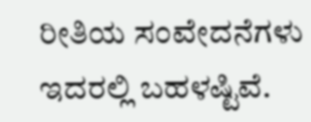ರೀತಿಯ ಸಂವೇದನೆಗಳು ಇದರಲ್ಲಿ ಬಹಳಷ್ಟಿವೆ.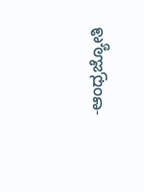-ಆಂಧ್ರಜ್ಯೋತಿ